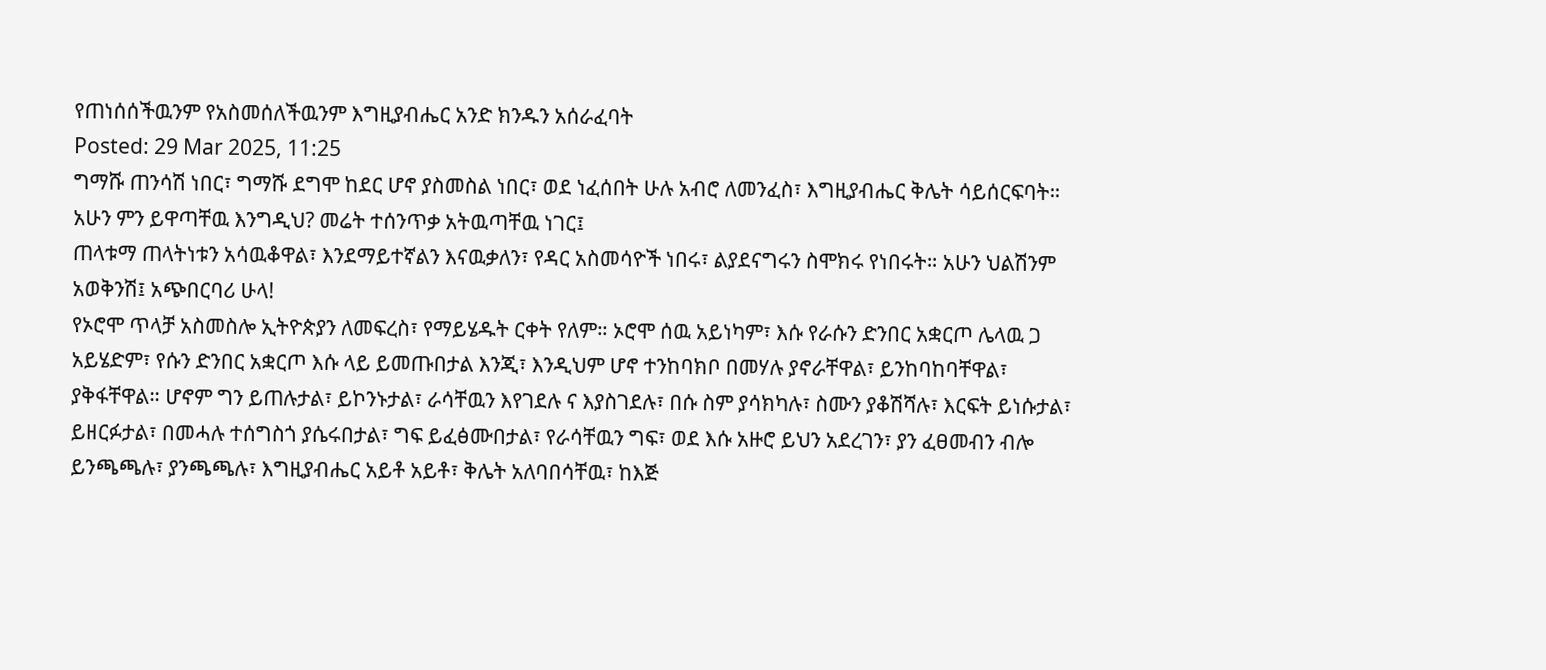የጠነሰሰችዉንም የአስመሰለችዉንም እግዚያብሔር አንድ ክንዱን አሰራፈባት
Posted: 29 Mar 2025, 11:25
ግማሹ ጠንሳሽ ነበር፣ ግማሹ ደግሞ ከደር ሆኖ ያስመስል ነበር፣ ወደ ነፈሰበት ሁሉ አብሮ ለመንፈስ፣ እግዚያብሔር ቅሌት ሳይሰርፍባት። አሁን ምን ይዋጣቸዉ እንግዲህ? መሬት ተሰንጥቃ አትዉጣቸዉ ነገር፤
ጠላቱማ ጠላትነቱን አሳዉቆዋል፣ እንደማይተኛልን እናዉቃለን፣ የዳር አስመሳዮች ነበሩ፣ ልያደናግሩን ስሞክሩ የነበሩት። አሁን ህልሽንም አወቅንሽ፤ አጭበርባሪ ሁላ!
የኦሮሞ ጥላቻ አስመስሎ ኢትዮጵያን ለመፍረስ፣ የማይሄዱት ርቀት የለም። ኦሮሞ ሰዉ አይነካም፣ እሱ የራሱን ድንበር አቋርጦ ሌላዉ ጋ አይሄድም፣ የሱን ድንበር አቋርጦ እሱ ላይ ይመጡበታል እንጂ፣ እንዲህም ሆኖ ተንከባክቦ በመሃሉ ያኖራቸዋል፣ ይንከባከባቸዋል፣ ያቅፋቸዋል። ሆኖም ግን ይጠሉታል፣ ይኮንኑታል፣ ራሳቸዉን እየገደሉ ና እያስገደሉ፣ በሱ ስም ያሳክካሉ፣ ስሙን ያቆሽሻሉ፣ እርፍት ይነሱታል፣ ይዘርፉታል፣ በመሓሉ ተሰግስጎ ያሴሩበታል፣ ግፍ ይፈፅሙበታል፣ የራሳቸዉን ግፍ፣ ወደ እሱ አዙሮ ይህን አደረገን፣ ያን ፈፀመብን ብሎ ይንጫጫሉ፣ ያንጫጫሉ፣ እግዚያብሔር አይቶ አይቶ፣ ቅሌት አለባበሳቸዉ፣ ከእጅ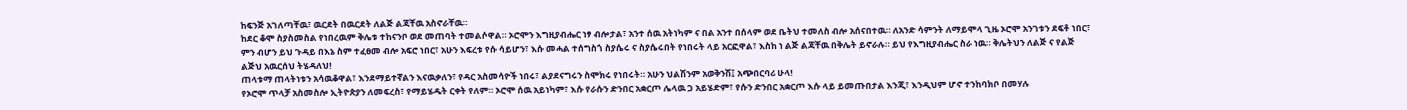ከፍንጅ አገለጣቸዉ፣ ዉርደት በዉርደት ለልጅ ልጃቸዉ አስኖራቸዉ።
ከደር ቆሞ ስያስመስል የነበረዉም ቅሌቱ ተከናንቦ ወደ መጠባት ተመልሶዋል። ኦሮሞን እግዚያብሔር ነፃ ብሎታል፣ አንተ ሰዉ አትነካም ና በል አንተ በሰላም ወደ ቤትህ ተመለስ ብሎ አሰናበተዉ። ለአንድ ሳምንት ለማይሞላ ጊዜ ኦሮሞ አንገቱን ደፍቶ ነበር፣ ምን ብሆን ይህ ጉዳይ በእኔ ስም ተፈፀመ ብሎ አፍሮ ነበር፣ አሁን እፍረቱ የሱ ሳይሆን፣ እሱ መሓል ተሰግስጎ ስያሴሩ ና ስያሴሩበት የነበሩት ላይ አርፎዋል፣ እስከ ነ ልጅ ልጃቸዉ በቅሌት ይኖራሉ። ይህ የእግዚያብሔር ስራ ነዉ። ቅሌትህን ለልጅ ና የልጅ ልጅህ አዉርሰህ ትሄዳለህ!
ጠላቱማ ጠላትነቱን አሳዉቆዋል፣ እንደማይተኛልን እናዉቃለን፣ የዳር አስመሳዮች ነበሩ፣ ልያደናግሩን ስሞክሩ የነበሩት። አሁን ህልሽንም አወቅንሽ፤ አጭበርባሪ ሁላ!
የኦሮሞ ጥላቻ አስመስሎ ኢትዮጵያን ለመፍረስ፣ የማይሄዱት ርቀት የለም። ኦሮሞ ሰዉ አይነካም፣ እሱ የራሱን ድንበር አቋርጦ ሌላዉ ጋ አይሄድም፣ የሱን ድንበር አቋርጦ እሱ ላይ ይመጡበታል እንጂ፣ እንዲህም ሆኖ ተንከባክቦ በመሃሉ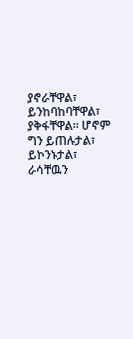ያኖራቸዋል፣ ይንከባከባቸዋል፣ ያቅፋቸዋል። ሆኖም ግን ይጠሉታል፣ ይኮንኑታል፣ ራሳቸዉን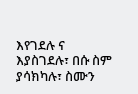እየገደሉ ና እያስገደሉ፣ በሱ ስም ያሳክካሉ፣ ስሙን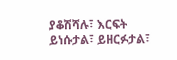ያቆሽሻሉ፣ እርፍት ይነሱታል፣ ይዘርፉታል፣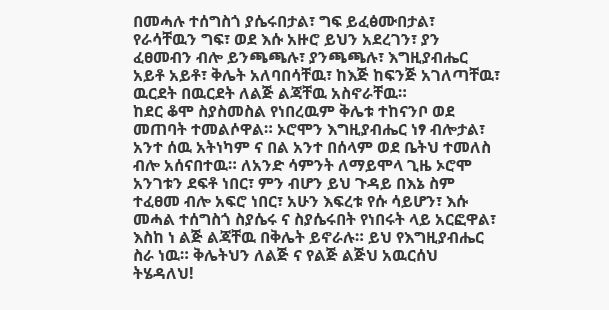በመሓሉ ተሰግስጎ ያሴሩበታል፣ ግፍ ይፈፅሙበታል፣ የራሳቸዉን ግፍ፣ ወደ እሱ አዙሮ ይህን አደረገን፣ ያን ፈፀመብን ብሎ ይንጫጫሉ፣ ያንጫጫሉ፣ እግዚያብሔር አይቶ አይቶ፣ ቅሌት አለባበሳቸዉ፣ ከእጅ ከፍንጅ አገለጣቸዉ፣ ዉርደት በዉርደት ለልጅ ልጃቸዉ አስኖራቸዉ።
ከደር ቆሞ ስያስመስል የነበረዉም ቅሌቱ ተከናንቦ ወደ መጠባት ተመልሶዋል። ኦሮሞን እግዚያብሔር ነፃ ብሎታል፣ አንተ ሰዉ አትነካም ና በል አንተ በሰላም ወደ ቤትህ ተመለስ ብሎ አሰናበተዉ። ለአንድ ሳምንት ለማይሞላ ጊዜ ኦሮሞ አንገቱን ደፍቶ ነበር፣ ምን ብሆን ይህ ጉዳይ በእኔ ስም ተፈፀመ ብሎ አፍሮ ነበር፣ አሁን እፍረቱ የሱ ሳይሆን፣ እሱ መሓል ተሰግስጎ ስያሴሩ ና ስያሴሩበት የነበሩት ላይ አርፎዋል፣ እስከ ነ ልጅ ልጃቸዉ በቅሌት ይኖራሉ። ይህ የእግዚያብሔር ስራ ነዉ። ቅሌትህን ለልጅ ና የልጅ ልጅህ አዉርሰህ ትሄዳለህ!